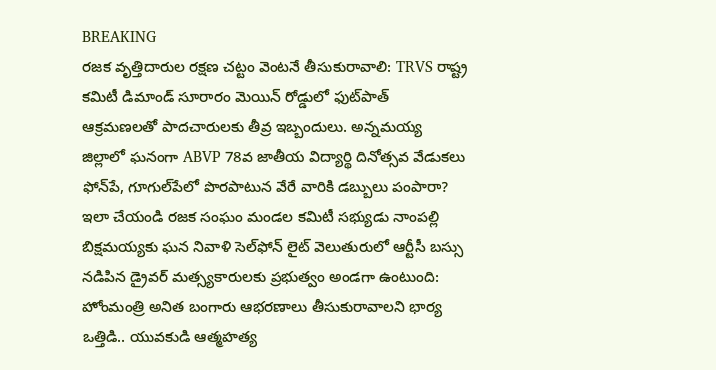BREAKING
రజక వృత్తిదారుల రక్షణ చట్టం వెంటనే తీసుకురావాలి: TRVS రాష్ట్ర కమిటీ డిమాండ్ సూరారం మెయిన్ రోడ్డులో ఫుట్‌పాత్ ఆక్రమణలతో పాదచారులకు తీవ్ర ఇబ్బందులు. అన్నమయ్య జిల్లాలో ఘనంగా ABVP 78వ జాతీయ విద్యార్థి దినోత్సవ వేడుకలు ఫోన్‌పే, గూగుల్‌పేలో పొరపాటున వేరే వారికి డబ్బులు పంపారా? ఇలా చేయండి రజక సంఘం మండల కమిటీ సభ్యుడు నాంపల్లి బిక్షమయ్యకు ఘన నివాళి సెల్‌ఫోన్ లైట్ వెలుతురులో ఆర్టీసీ బస్సు నడిపిన డ్రైవర్ మత్స్యకారులకు ప్రభుత్వం అండగా ఉంటుంది: హోంమంత్రి అనిత బంగారు ఆభరణాలు తీసుకురావాలని భార్య ఒత్తిడి.. యువకుడి ఆత్మహత్య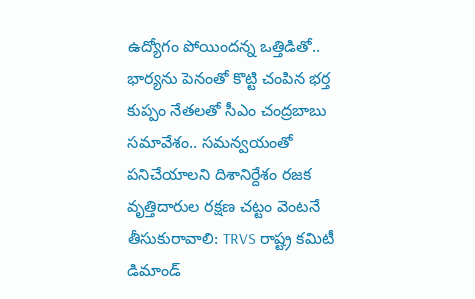ఉద్యోగం పోయిందన్న ఒత్తిడితో.. భార్యను పెనంతో కొట్టి చంపిన భర్త కుప్పం నేతలతో సీఎం చంద్రబాబు సమావేశం.. సమన్వయంతో పనిచేయాలని దిశానిర్దేశం రజక వృత్తిదారుల రక్షణ చట్టం వెంటనే తీసుకురావాలి: TRVS రాష్ట్ర కమిటీ డిమాండ్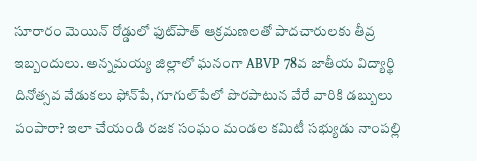సూరారం మెయిన్ రోడ్డులో ఫుట్‌పాత్ ఆక్రమణలతో పాదచారులకు తీవ్ర ఇబ్బందులు. అన్నమయ్య జిల్లాలో ఘనంగా ABVP 78వ జాతీయ విద్యార్థి దినోత్సవ వేడుకలు ఫోన్‌పే, గూగుల్‌పేలో పొరపాటున వేరే వారికి డబ్బులు పంపారా? ఇలా చేయండి రజక సంఘం మండల కమిటీ సభ్యుడు నాంపల్లి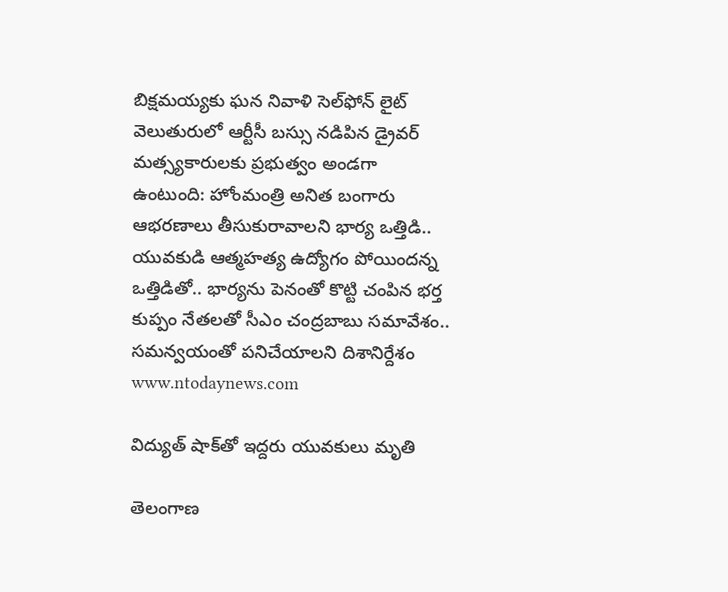బిక్షమయ్యకు ఘన నివాళి సెల్‌ఫోన్ లైట్ వెలుతురులో ఆర్టీసీ బస్సు నడిపిన డ్రైవర్ మత్స్యకారులకు ప్రభుత్వం అండగా ఉంటుంది: హోంమంత్రి అనిత బంగారు ఆభరణాలు తీసుకురావాలని భార్య ఒత్తిడి.. యువకుడి ఆత్మహత్య ఉద్యోగం పోయిందన్న ఒత్తిడితో.. భార్యను పెనంతో కొట్టి చంపిన భర్త కుప్పం నేతలతో సీఎం చంద్రబాబు సమావేశం.. సమన్వయంతో పనిచేయాలని దిశానిర్దేశం
www.ntodaynews.com

విద్యుత్ షాక్‌తో ఇద్దరు యువకులు మృతి

తెలంగాణ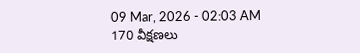09 Mar, 2026 - 02:03 AM
170 వీక్షణలు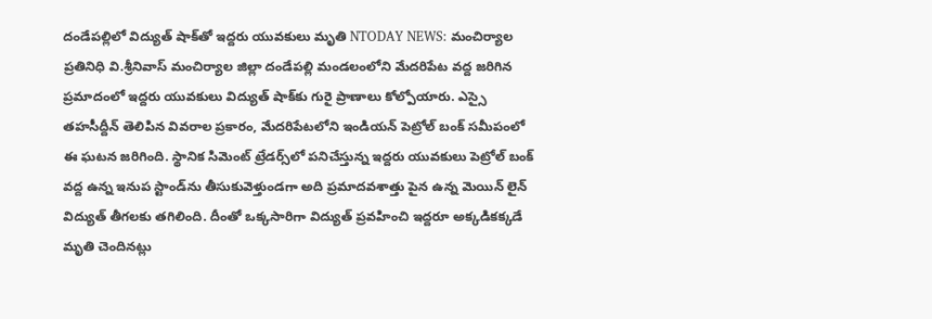దండేపల్లిలో విద్యుత్ షాక్‌తో ఇద్దరు యువకులు మృతి NTODAY NEWS: మంచిర్యాల ప్రతినిధి వి.శ్రీనివాస్ మంచిర్యాల జిల్లా దండేపల్లి మండలంలోని మేదరిపేట వద్ద జరిగిన ప్రమాదంలో ఇద్దరు యువకులు విద్యుత్ షాక్‌కు గురై ప్రాణాలు కోల్పోయారు. ఎస్సై తహసీద్దీన్ తెలిపిన వివరాల ప్రకారం, మేదరిపేటలోని ఇండియన్ పెట్రోల్ బంక్ సమీపంలో ఈ ఘటన జరిగింది. స్థానిక సిమెంట్ ట్రేడర్స్‌లో పనిచేస్తున్న ఇద్దరు యువకులు పెట్రోల్ బంక్ వద్ద ఉన్న ఇనుప స్టాండ్‌ను తీసుకువెళ్తుండగా అది ప్రమాదవశాత్తు పైన ఉన్న మెయిన్ లైన్ విద్యుత్ తీగలకు తగిలింది. దీంతో ఒక్కసారిగా విద్యుత్ ప్రవహించి ఇద్దరూ అక్కడికక్కడే మృతి చెందినట్లు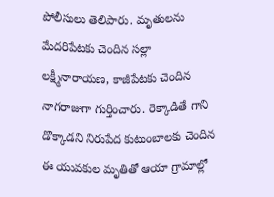పోలీసులు తెలిపారు. మృతులను మేదరిపేటకు చెందిన సల్లా లక్ష్మీనారాయణ, కాజీపేటకు చెందిన నాగరాజుగా గుర్తించారు. రెక్కాడితే గాని డొక్కాడని నిరుపేద కుటుంబాలకు చెందిన ఈ యువకుల మృతితో ఆయా గ్రామాల్లో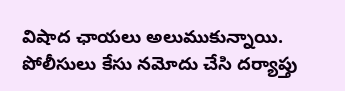విషాద ఛాయలు అలుముకున్నాయి. పోలీసులు కేసు నమోదు చేసి దర్యాప్తు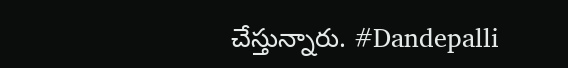చేస్తున్నారు. #Dandepalli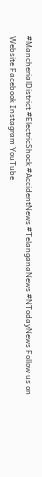#MancherialDistrict #ElectricShock #AccidentNews #TelanganaNews #NTodayNews Follow us on Website Facebook Instagram YouTube